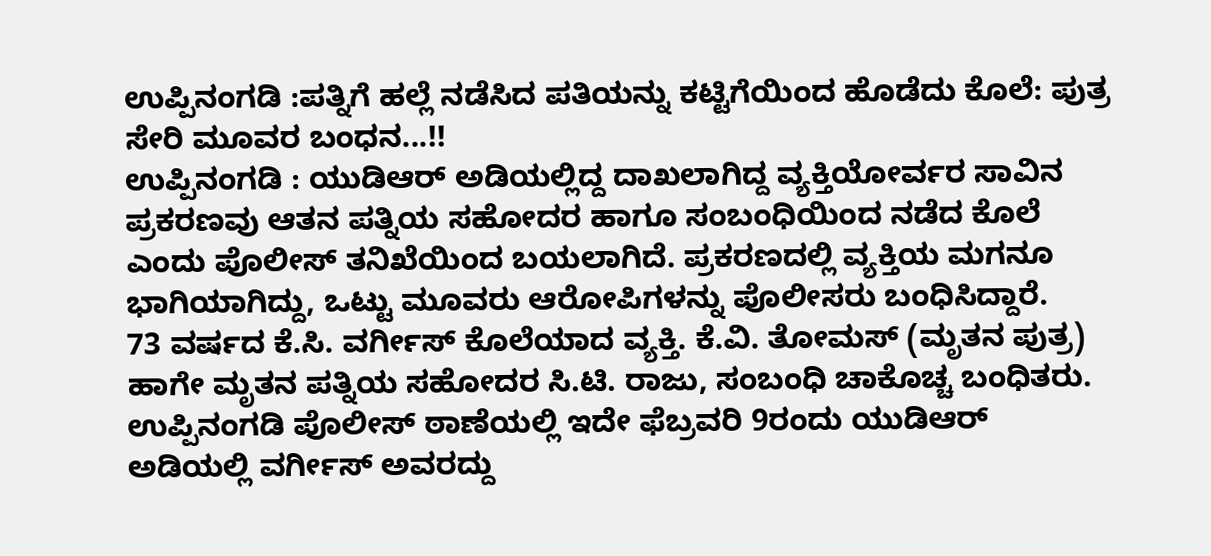ಉಪ್ಪಿನಂಗಡಿ :ಪತ್ನಿಗೆ ಹಲ್ಲೆ ನಡೆಸಿದ ಪತಿಯನ್ನು ಕಟ್ಟಿಗೆಯಿಂದ ಹೊಡೆದು ಕೊಲೆ: ಪುತ್ರ ಸೇರಿ ಮೂವರ ಬಂಧನ...!!
ಉಪ್ಪಿನಂಗಡಿ : ಯುಡಿಆರ್ ಅಡಿಯಲ್ಲಿದ್ದ ದಾಖಲಾಗಿದ್ದ ವ್ಯಕ್ತಿಯೋರ್ವರ ಸಾವಿನ ಪ್ರಕರಣವು ಆತನ ಪತ್ನಿಯ ಸಹೋದರ ಹಾಗೂ ಸಂಬಂಧಿಯಿಂದ ನಡೆದ ಕೊಲೆ ಎಂದು ಪೊಲೀಸ್ ತನಿಖೆಯಿಂದ ಬಯಲಾಗಿದೆ. ಪ್ರಕರಣದಲ್ಲಿ ವ್ಯಕ್ತಿಯ ಮಗನೂ ಭಾಗಿಯಾಗಿದ್ದು, ಒಟ್ಟು ಮೂವರು ಆರೋಪಿಗಳನ್ನು ಪೊಲೀಸರು ಬಂಧಿಸಿದ್ದಾರೆ.
73 ವರ್ಷದ ಕೆ.ಸಿ. ವರ್ಗೀಸ್ ಕೊಲೆಯಾದ ವ್ಯಕ್ತಿ. ಕೆ.ವಿ. ತೋಮಸ್ (ಮೃತನ ಪುತ್ರ) ಹಾಗೇ ಮೃತನ ಪತ್ನಿಯ ಸಹೋದರ ಸಿ.ಟಿ. ರಾಜು, ಸಂಬಂಧಿ ಚಾಕೊಚ್ಚ ಬಂಧಿತರು.
ಉಪ್ಪಿನಂಗಡಿ ಪೊಲೀಸ್ ಠಾಣೆಯಲ್ಲಿ ಇದೇ ಫೆಬ್ರವರಿ 9ರಂದು ಯುಡಿಆರ್ ಅಡಿಯಲ್ಲಿ ವರ್ಗೀಸ್ ಅವರದ್ದು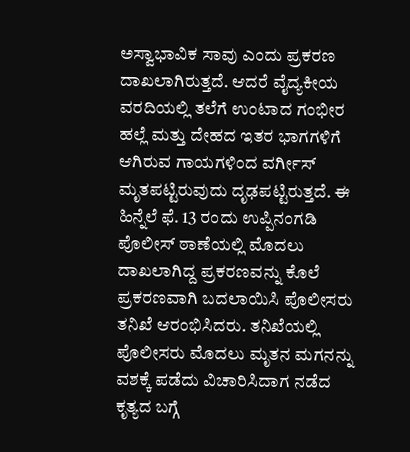ಅಸ್ವಾಭಾವಿಕ ಸಾವು ಎಂದು ಪ್ರಕರಣ ದಾಖಲಾಗಿರುತ್ತದೆ. ಆದರೆ ವೈದ್ಯಕೀಯ ವರದಿಯಲ್ಲಿ ತಲೆಗೆ ಉಂಟಾದ ಗಂಭೀರ ಹಲ್ಲೆ ಮತ್ತು ದೇಹದ ಇತರ ಭಾಗಗಳಿಗೆ ಆಗಿರುವ ಗಾಯಗಳಿಂದ ವರ್ಗೀಸ್ ಮೃತಪಟ್ಟಿರುವುದು ದೃಢಪಟ್ಟಿರುತ್ತದೆ. ಈ ಹಿನ್ನೆಲೆ ಫೆ. 13 ರಂದು ಉಪ್ಪಿನಂಗಡಿ ಪೊಲೀಸ್ ಠಾಣೆಯಲ್ಲಿ ಮೊದಲು ದಾಖಲಾಗಿದ್ದ ಪ್ರಕರಣವನ್ನು ಕೊಲೆ ಪ್ರಕರಣವಾಗಿ ಬದಲಾಯಿಸಿ ಪೊಲೀಸರು ತನಿಖೆ ಆರಂಭಿಸಿದರು. ತನಿಖೆಯಲ್ಲಿ ಪೊಲೀಸರು ಮೊದಲು ಮೃತನ ಮಗನನ್ನು ವಶಕ್ಕೆ ಪಡೆದು ವಿಚಾರಿಸಿದಾಗ ನಡೆದ ಕೃತ್ಯದ ಬಗ್ಗೆ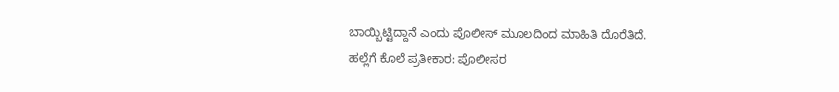ಬಾಯ್ಬಿಟ್ಟಿದ್ದಾನೆ ಎಂದು ಪೊಲೀಸ್ ಮೂಲದಿಂದ ಮಾಹಿತಿ ದೊರೆತಿದೆ.
ಹಲ್ಲೆಗೆ ಕೊಲೆ ಪ್ರತೀಕಾರ: ಪೊಲೀಸರ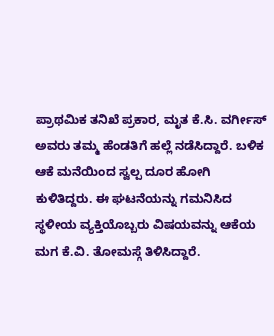ಪ್ರಾಥಮಿಕ ತನಿಖೆ ಪ್ರಕಾರ, ಮೃತ ಕೆ.ಸಿ. ವರ್ಗೀಸ್ ಅವರು ತಮ್ಮ ಹೆಂಡತಿಗೆ ಹಲ್ಲೆ ನಡೆಸಿದ್ದಾರೆ. ಬಳಿಕ ಆಕೆ ಮನೆಯಿಂದ ಸ್ವಲ್ಪ ದೂರ ಹೋಗಿ ಕುಳಿತಿದ್ದರು. ಈ ಘಟನೆಯನ್ನು ಗಮನಿಸಿದ ಸ್ಥಳೀಯ ವ್ಯಕ್ತಿಯೊಬ್ಬರು ವಿಷಯವನ್ನು ಆಕೆಯ ಮಗ ಕೆ.ವಿ. ತೋಮಸ್ಗೆ ತಿಳಿಸಿದ್ದಾರೆ.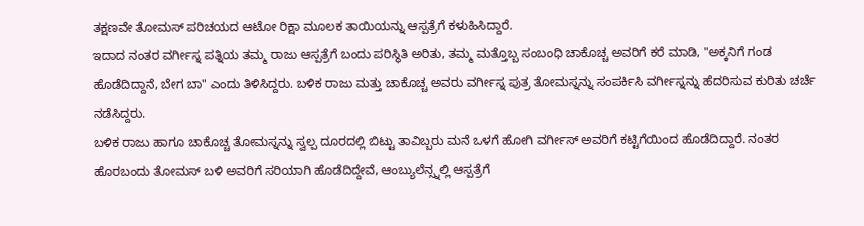ತಕ್ಷಣವೇ ತೋಮಸ್ ಪರಿಚಯದ ಆಟೋ ರಿಕ್ಷಾ ಮೂಲಕ ತಾಯಿಯನ್ನು ಆಸ್ಪತ್ರೆಗೆ ಕಳುಹಿಸಿದ್ದಾರೆ.
ಇದಾದ ನಂತರ ವರ್ಗೀಸ್ನ ಪತ್ನಿಯ ತಮ್ಮ ರಾಜು ಆಸ್ಪತ್ರೆಗೆ ಬಂದು ಪರಿಸ್ಥಿತಿ ಅರಿತು, ತಮ್ಮ ಮತ್ತೊಬ್ಬ ಸಂಬಂಧಿ ಚಾಕೊಚ್ಚ ಅವರಿಗೆ ಕರೆ ಮಾಡಿ, "ಅಕ್ಕನಿಗೆ ಗಂಡ ಹೊಡೆದಿದ್ದಾನೆ, ಬೇಗ ಬಾ" ಎಂದು ತಿಳಿಸಿದ್ದರು. ಬಳಿಕ ರಾಜು ಮತ್ತು ಚಾಕೊಚ್ಚ ಅವರು ವರ್ಗೀಸ್ನ ಪುತ್ರ ತೋಮಸ್ನನ್ನು ಸಂಪರ್ಕಿಸಿ ವರ್ಗೀಸ್ನನ್ನು ಹೆದರಿಸುವ ಕುರಿತು ಚರ್ಚೆ ನಡೆಸಿದ್ದರು.
ಬಳಿಕ ರಾಜು ಹಾಗೂ ಚಾಕೊಚ್ಚ ತೋಮಸ್ನನ್ನು ಸ್ವಲ್ಪ ದೂರದಲ್ಲಿ ಬಿಟ್ಟು ತಾವಿಬ್ಬರು ಮನೆ ಒಳಗೆ ಹೋಗಿ ವರ್ಗೀಸ್ ಅವರಿಗೆ ಕಟ್ಟಿಗೆಯಿಂದ ಹೊಡೆದಿದ್ದಾರೆ. ನಂತರ ಹೊರಬಂದು ತೋಮಸ್ ಬಳಿ ಅವರಿಗೆ ಸರಿಯಾಗಿ ಹೊಡೆದಿದ್ದೇವೆ, ಆಂಬ್ಯುಲೆನ್ಸ್ನಲ್ಲಿ ಆಸ್ಪತ್ರೆಗೆ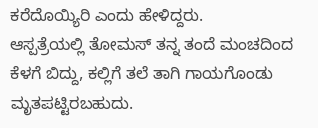ಕರೆದೊಯ್ಯಿರಿ ಎಂದು ಹೇಳಿದ್ದರು.
ಆಸ್ಪತ್ರೆಯಲ್ಲಿ ತೋಮಸ್ ತನ್ನ ತಂದೆ ಮಂಚದಿಂದ ಕೆಳಗೆ ಬಿದ್ದು, ಕಲ್ಲಿಗೆ ತಲೆ ತಾಗಿ ಗಾಯಗೊಂಡು ಮೃತಪಟ್ಟಿರಬಹುದು.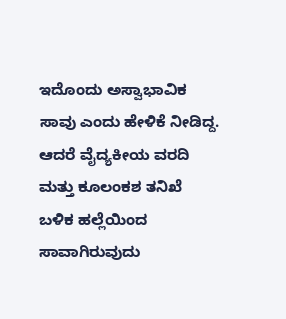ಇದೊಂದು ಅಸ್ವಾಭಾವಿಕ ಸಾವು ಎಂದು ಹೇಳಿಕೆ ನೀಡಿದ್ದ. ಆದರೆ ವೈದ್ಯಕೀಯ ವರದಿ ಮತ್ತು ಕೂಲಂಕಶ ತನಿಖೆ ಬಳಿಕ ಹಲ್ಲೆಯಿಂದ ಸಾವಾಗಿರುವುದು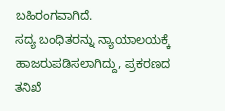ಬಹಿರಂಗವಾಗಿದೆ.
ಸದ್ಯ ಬಂಧಿತರನ್ನು ನ್ಯಾಯಾಲಯಕ್ಕೆ ಹಾಜರುಪಡಿಸಲಾಗಿದ್ದು, ಪ್ರಕರಣದ ತನಿಖೆ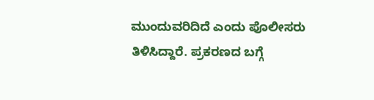ಮುಂದುವರಿದಿದೆ ಎಂದು ಪೊಲೀಸರು ತಿಳಿಸಿದ್ದಾರೆ. ಪ್ರಕರಣದ ಬಗ್ಗೆ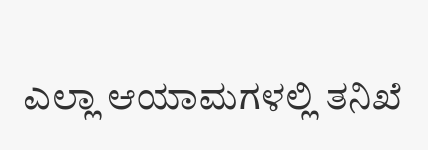ಎಲ್ಲಾ ಆಯಾಮಗಳಲ್ಲಿ ತನಿಖೆ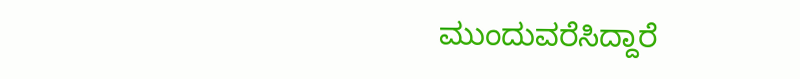ಮುಂದುವರೆಸಿದ್ದಾರೆ